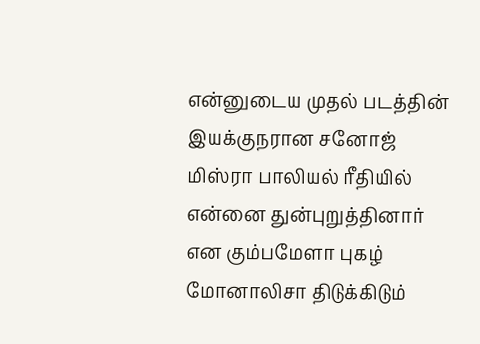என்னுடைய முதல் படத்தின் இயக்குநரான சனோஜ் மிஸ்ரா பாலியல் ரீதியில் என்னை துன்புறுத்தினார் என கும்பமேளா புகழ் மோனாலிசா திடுக்கிடும்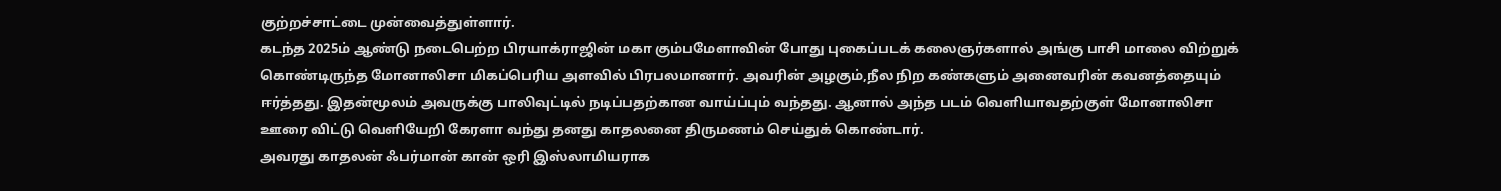குற்றச்சாட்டை முன்வைத்துள்ளார்.
கடந்த 2025ம் ஆண்டு நடைபெற்ற பிரயாக்ராஜின் மகா கும்பமேளாவின் போது புகைப்படக் கலைஞர்களால் அங்கு பாசி மாலை விற்றுக் கொண்டிருந்த மோனாலிசா மிகப்பெரிய அளவில் பிரபலமானார். அவரின் அழகும்,நீல நிற கண்களும் அனைவரின் கவனத்தையும் ஈர்த்தது. இதன்மூலம் அவருக்கு பாலிவுட்டில் நடிப்பதற்கான வாய்ப்பும் வந்தது. ஆனால் அந்த படம் வெளியாவதற்குள் மோனாலிசா ஊரை விட்டு வெளியேறி கேரளா வந்து தனது காதலனை திருமணம் செய்துக் கொண்டார்.
அவரது காதலன் ஃபர்மான் கான் ஒரி இஸ்லாமியராக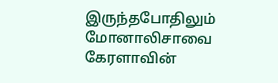இருந்தபோதிலும் மோனாலிசாவை கேரளாவின்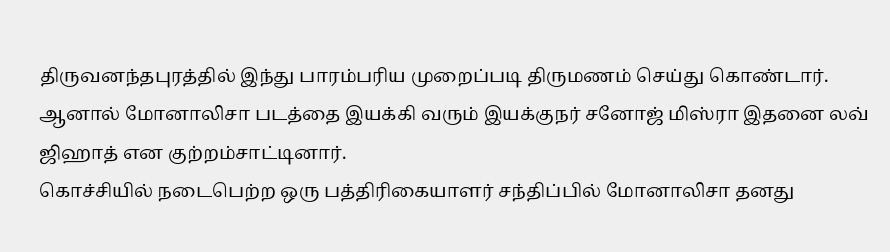திருவனந்தபுரத்தில் இந்து பாரம்பரிய முறைப்படி திருமணம் செய்து கொண்டார். ஆனால் மோனாலிசா படத்தை இயக்கி வரும் இயக்குநர் சனோஜ் மிஸ்ரா இதனை லவ் ஜிஹாத் என குற்றம்சாட்டினார்.
கொச்சியில் நடைபெற்ற ஒரு பத்திரிகையாளர் சந்திப்பில் மோனாலிசா தனது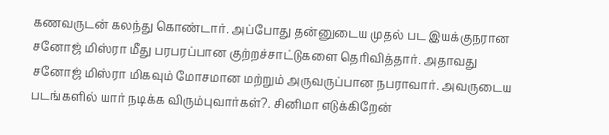கணவருடன் கலந்து கொண்டார். அப்போது தன்னுடைய முதல் பட இயக்குநரான சனோஜ் மிஸ்ரா மீது பரபரப்பான குற்றச்சாட்டுகளை தெரிவித்தார். அதாவது சனோஜ் மிஸ்ரா மிகவும் மோசமான மற்றும் அருவருப்பான நபராவார். அவருடைய படங்களில் யார் நடிக்க விரும்புவார்கள்?. சினிமா எடுக்கிறேன்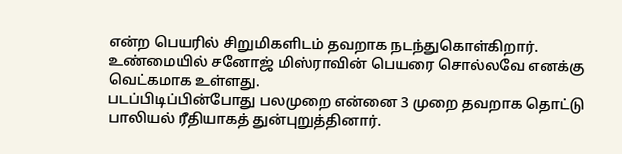என்ற பெயரில் சிறுமிகளிடம் தவறாக நடந்துகொள்கிறார். உண்மையில் சனோஜ் மிஸ்ராவின் பெயரை சொல்லவே எனக்கு வெட்கமாக உள்ளது.
படப்பிடிப்பின்போது பலமுறை என்னை 3 முறை தவறாக தொட்டு பாலியல் ரீதியாகத் துன்புறுத்தினார்.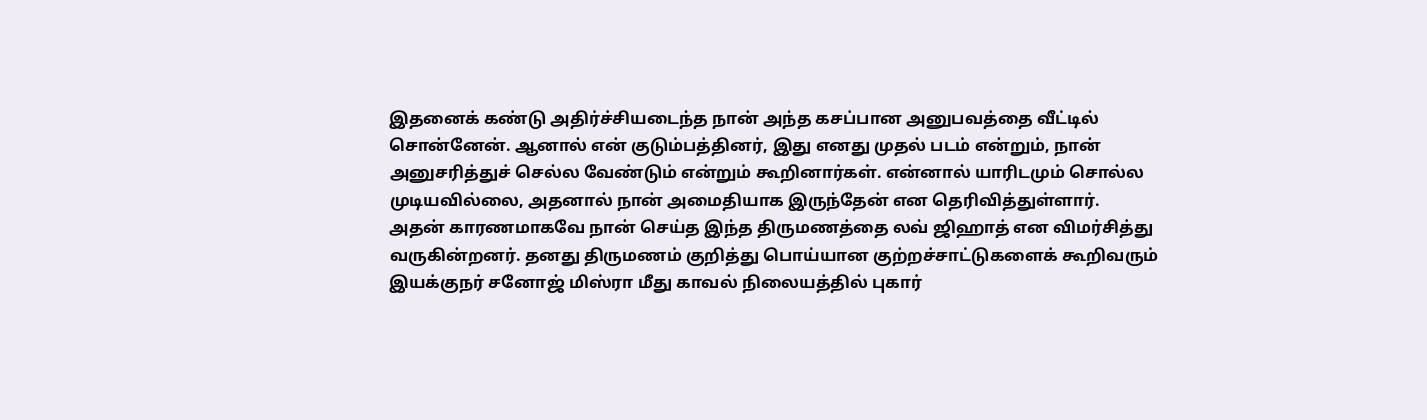இதனைக் கண்டு அதிர்ச்சியடைந்த நான் அந்த கசப்பான அனுபவத்தை வீட்டில் சொன்னேன். ஆனால் என் குடும்பத்தினர், இது எனது முதல் படம் என்றும், நான் அனுசரித்துச் செல்ல வேண்டும் என்றும் கூறினார்கள். என்னால் யாரிடமும் சொல்ல முடியவில்லை, அதனால் நான் அமைதியாக இருந்தேன் என தெரிவித்துள்ளார்.
அதன் காரணமாகவே நான் செய்த இந்த திருமணத்தை லவ் ஜிஹாத் என விமர்சித்து வருகின்றனர். தனது திருமணம் குறித்து பொய்யான குற்றச்சாட்டுகளைக் கூறிவரும் இயக்குநர் சனோஜ் மிஸ்ரா மீது காவல் நிலையத்தில் புகார்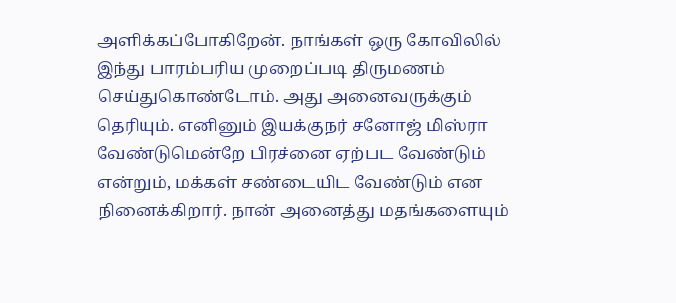அளிக்கப்போகிறேன். நாங்கள் ஒரு கோவிலில் இந்து பாரம்பரிய முறைப்படி திருமணம் செய்துகொண்டோம். அது அனைவருக்கும் தெரியும். எனினும் இயக்குநர் சனோஜ் மிஸ்ரா வேண்டுமென்றே பிரச்னை ஏற்பட வேண்டும் என்றும், மக்கள் சண்டையிட வேண்டும் என நினைக்கிறார். நான் அனைத்து மதங்களையும்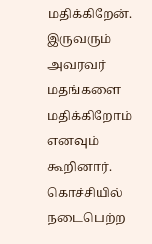மதிக்கிறேன். இருவரும் அவரவர் மதங்களை மதிக்கிறோம் எனவும் கூறினார். கொச்சியில் நடைபெற்ற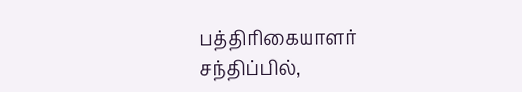பத்திரிகையாளர் சந்திப்பில்,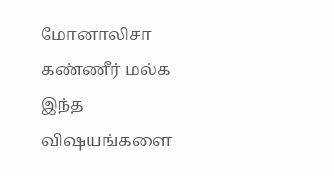மோனாலிசா கண்ணீர் மல்க இந்த விஷயங்களை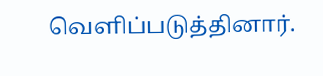வெளிப்படுத்தினார்.